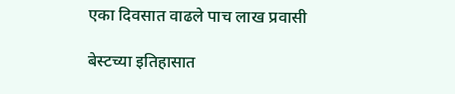एका दिवसात वाढले पाच लाख प्रवासी

बेस्टच्या इतिहासात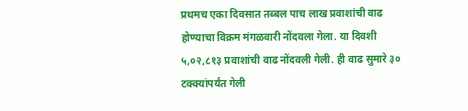प्रथमच एका दिवसात तब्बल पाच लाख प्रवाशांची वाढ होण्याचा विक्रम मंगळवारी नोंदवला गेला. या दिवशी ५,०२,८१३ प्रवाशांची वाढ नोंदवली गेली. ही वाढ सुमारे ३० टक्क्यांपर्यंत गेली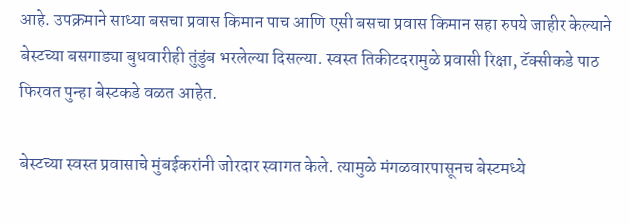आहे. उपक्रमाने साध्या बसचा प्रवास किमान पाच आणि एसी बसचा प्रवास किमान सहा रुपये जाहीर केल्याने बेस्टच्या बसगाड्या बुधवारीही तुंडुंब भरलेल्या दिसल्या. स्वस्त तिकीटदरामुळे प्रवासी रिक्षा, टॅक्सीकडे पाठ फिरवत पुन्हा बेस्टकडे वळत आहेत.

बेस्टच्या स्वस्त प्रवासाचे मुंबईकरांनी जोरदार स्वागत केले. त्यामुळे मंगळवारपासूनच बेस्टमध्ये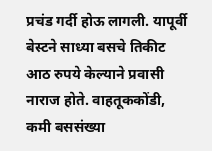प्रचंड गर्दी होऊ लागली. यापूर्वी बेस्टने साध्या बसचे तिकीट आठ रुपये केल्याने प्रवासी नाराज होते. वाहतूककोंडी, कमी बससंख्या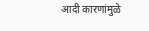आदी कारणांमुळे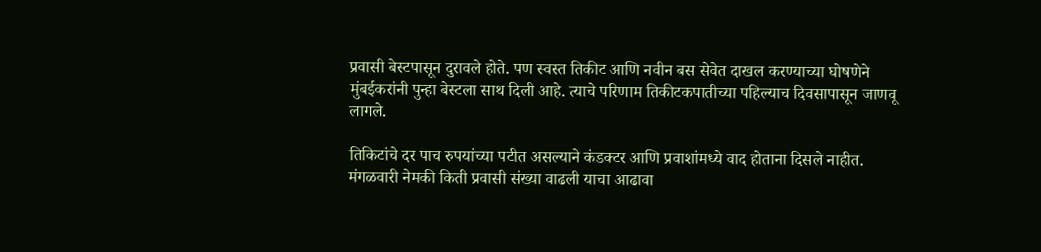प्रवासी बेस्टपासून दुरावले होते. पण स्वस्त तिकीट आणि नवीन बस सेवेत दाखल करण्याच्या घोषणेने मुंबईकरांनी पुन्हा बेस्टला साथ दिली आहे. त्याचे परिणाम तिकीटकपातीच्या पहिल्याच दिवसापासून जाणवू लागले.

तिकिटांचे दर पाच रुपयांच्या पटीत असल्याने कंडक्टर आणि प्रवाशांमध्ये वाद होताना दिसले नाहीत. मंगळवारी नेमकी किती प्रवासी संख्या वाढली याचा आढावा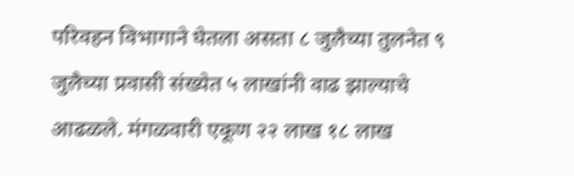परिवहन विभागाने घेतला असता ८ जुलैच्या तुलनेत ९ जुलैच्या प्रवासी संख्येत ५ लाखांनी वाढ झाल्याचे आढळले. मंगळवारी एकूण २२ लाख १८ लाख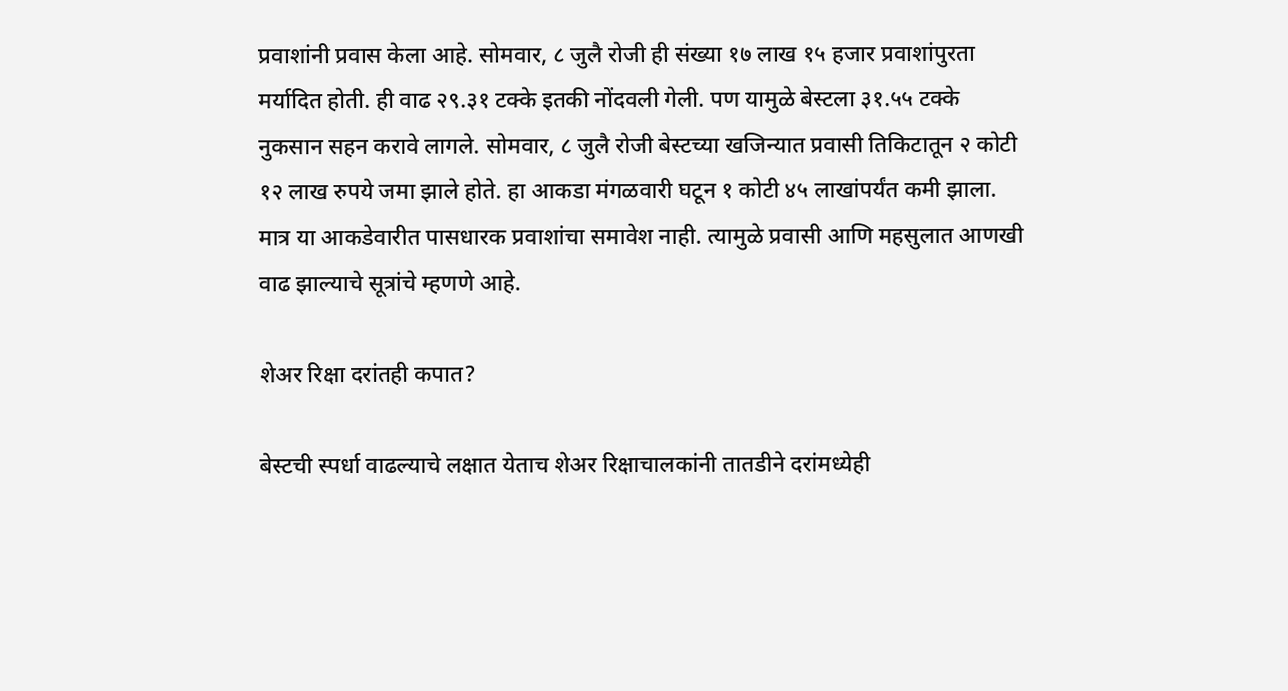प्रवाशांनी प्रवास केला आहे. सोमवार, ८ जुलै रोजी ही संख्या १७ लाख १५ हजार प्रवाशांपुरता मर्यादित होती. ही वाढ २९.३१ टक्के इतकी नोंदवली गेली. पण यामुळे बेस्टला ३१.५५ टक्के नुकसान सहन करावे लागले. सोमवार, ८ जुलै रोजी बेस्टच्या खजिन्यात प्रवासी तिकिटातून २ कोटी १२ लाख रुपये जमा झाले होते. हा आकडा मंगळवारी घटून १ कोटी ४५ लाखांपर्यंत कमी झाला. मात्र या आकडेवारीत पासधारक प्रवाशांचा समावेश नाही. त्यामुळे प्रवासी आणि महसुलात आणखी वाढ झाल्याचे सूत्रांचे म्हणणे आहे.

शेअर रिक्षा दरांतही कपात?

बेस्टची स्पर्धा वाढल्याचे लक्षात येताच शेअर रिक्षाचालकांनी तातडीने दरांमध्येही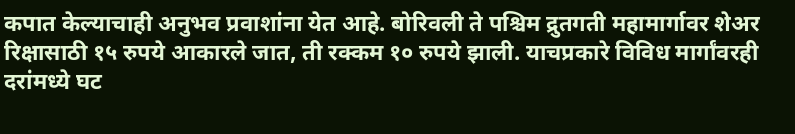कपात केल्याचाही अनुभव प्रवाशांना येत आहे. बोरिवली ते पश्चिम द्रुतगती महामार्गावर शेअर रिक्षासाठी १५ रुपये आकारले जात, ती रक्कम १० रुपये झाली. याचप्रकारे विविध मार्गांवरही दरांमध्ये घट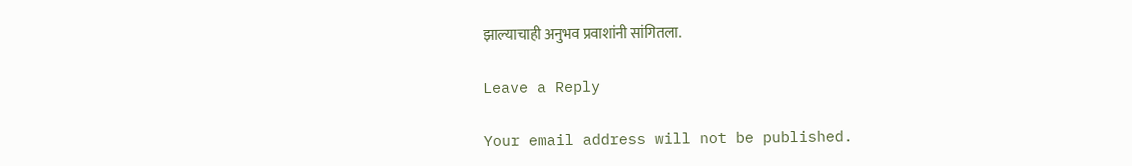झाल्याचाही अनुभव प्रवाशांनी सांगितला.

Leave a Reply

Your email address will not be published.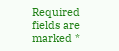Required fields are marked *